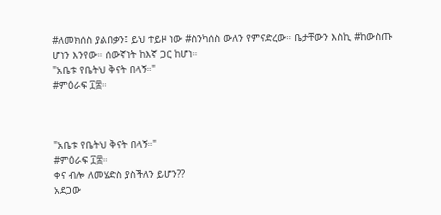#ለመክሰስ ያልበቃን፤ ይህ ተይዞ ነው #ስንካሰስ ውለን የምናድረው። ቤታቸውን እስኪ #ከውስጡ ሆነን እንየው። ሰውኛነት ከእኛ ጋር ከሆነ።
"አቤቱ የቤትህ ቅናት በላኝ።"
#ምዕራፍ ፲፰።



"አቤቱ የቤትህ ቅናት በላኝ።"
#ምዕራፍ ፲፰።
ቀና ብሎ ለመሄድስ ያስችለን ይሆን??
አደጋው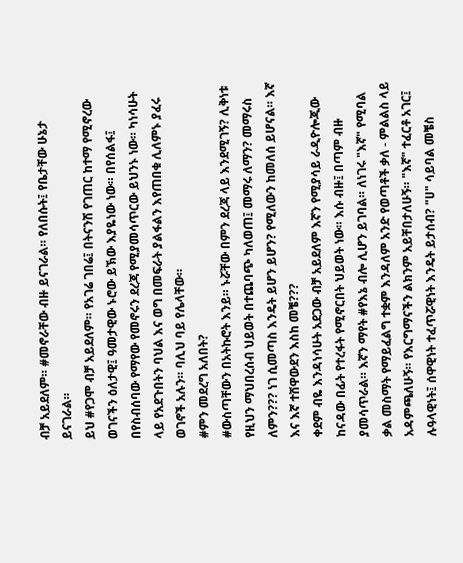ብቻ አይደለም። #መኖራቸው ብዙ ይናገራል። የለበሱት፤ የቤታቸው ሁኔታ ይናገራል።
ይህ #የጋሞ ብቻ አይደለም። የአገሬ ገበሬ፤ በትናንሽ የገጠር ከተማ የሚኖረው ወገናችን ዕለታዊ፤ ዓመታዊው ኑሮው ይኽው እያዬነው ነው። በየሰልፋ፤ በየስብሰባው የማየው የመኖሩን ደረጃ የሚያመሳጥርው ይህንኑ ነው። ካነሳሁት ላይ የአደጉበትን ባህል እና ወግ በመፍራት ያልፋልን እየጠበቁ ሊለምኑ ያፈሩ ወገኖች አሉን። ባሊህ ባይ የሌላቸው።
#ምን መደረግ አለበት?
#ውስጣቸውን በአትኩሮት እንይ። ኑሯቸው በምን ደረጃ ላይ እንደሚገኝ? ሊቅነቱ የዚህን ማህበረሰብ ህይወት በተጨባጭ ካለወጠ፤ መማሩ ለማን? መማሩስ ለምን??? ነገ ሲመጣስ እንዴት ይሆን ይሆን? የሚለውን ከመለሰ ይሆናል። እኛ እና እኛ ተሸዋውደን እስከ መቼ???
ቀደም ብዬ እንዳነሳሁት አደጋው ብቻ አይደለም እኛን የሚያሳይ ራዲዮሎጂው ከናዳው በፊት የተረፋት የሚኖርበት ህይወት ነው። እሱ ብዙ፤ በጣም ብዙ ያመሳጥራል። እኛን ማየት #የእኔ ብሎ ሊሆን ይገባል። ለነገሩ "እኛ" የሚባል ቃል መስማት የማይፈልግ ተቋም እንዳለም አንድ የወጣቶች ቃለ - ምልልስ ላይ አዳምጫለሁኝ። የእርግማናችን ልክንም አይቸበታለሁኝ። "እኛ" ተፈርቶ አገር፤ ሉዓላዊነት፤ ሰዋዊነት ተፈጥሯዊነት እንዴት ይታሰብ? "ሀ" ሳይባል መቼስ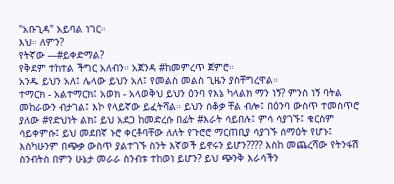"አቡጊዳ" አይባል ነገር።
እህ። ለምን?
የትኛው ---#ይቀድማል?
የቅደም ተከተል ችግር አለብን። አጀንዳ #ከመምረጥ ጀምሮ።
አንዱ ይህን አለ፤ ሌላው ይህን አለ፤ የመልስ መልስ ጊዜን ያስቸግረዋል።
ተማርክ - አልተማርክ፤ አወክ - አላወቅህ ይህን ዕንባ የእኔ ካላልክ ማን ነኝ? ምንስ ነኝ ባትል መከራውን ብታገል፤ እኮ የላይኛው ይፈትሻል። ይህን ሰቆቃ ቸል ብሎ፤ በዕንባ ውስጥ ተመስጥሮ ያለው #የድህነት ልክ፤ ይህ አደጋ ከመድረሱ በፊት #እራት ሳይበሉ፤ ምሳ ሳያገኙ፤ ቁርስም ሳይቀምሱ፤ ይህ መደበኛ ኑሮ ቀርቶባቸው ለለት የጉሮሮ ማርጠቢያ ሳያገኙ ሰማዕት የሆኑ፤ እስካሁንም በጭቃ ውስጥ ያልተገኙ ስንት እኛወች ይኖሩን ይሆን???? እስከ መጨረሻው የትንፋሽ ስንብትስ በምን ሁኔታ መራራ ስንብቱ ተከወነ ይሆን? ይህ ጭንቅ እራሳችን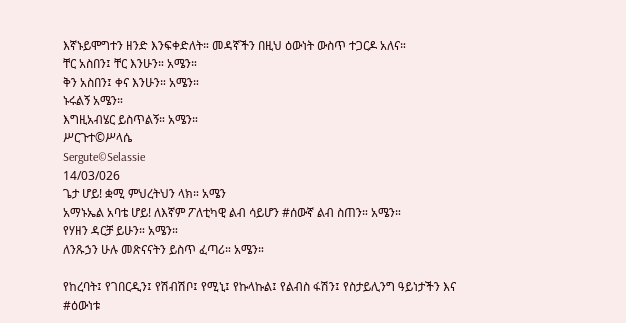እኛኑይሞግተን ዘንድ እንፍቀድለት። መዳኛችን በዚህ ዕውነት ውስጥ ተጋርዶ አለና።
ቸር አስበን፤ ቸር እንሁን። አሜን።
ቅን አስበን፤ ቀና እንሁን። አሜን።
ኑሩልኝ አሜን።
እግዚአብሄር ይስጥልኝ። አሜን።
ሥርጉተ©ሥላሴ
Sergute©Selassie
14/03/026
ጌታ ሆይ! ቋሚ ምህረትህን ላክ። አሜን
አማኑኤል አባቴ ሆይ! ለእኛም ፖለቲካዊ ልብ ሳይሆን #ሰውኛ ልብ ስጠን። አሜን።
የሃዘን ዳርቻ ይሁን። አሜን።
ለንጹኃን ሁሉ መጽናናትን ይስጥ ፈጣሪ። አሜን።

የከረባት፤ የገበርዲን፤ የሽብሽቦ፤ የሚኒ፤ የኩላኩል፤ የልብስ ፋሽን፤ የስታይሊንግ ዓይነታችን እና #ዕውነቱ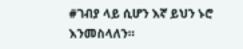#ገብያ ላይ ሲሆን እኛ ይህን ኑሮ እንመስላለን።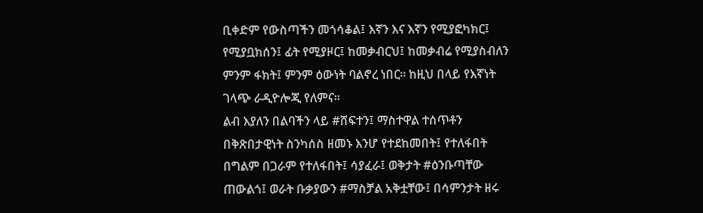ቢቀድም የውስጣችን መጎሳቆል፤ እኛን እና እኛን የሚያፎካክር፤ የሚያቧክሰን፤ ፊት የሚያዞር፤ ከመቃብርህ፤ ከመቃብሬ የሚያስብለን ምንም ፋክት፤ ምንም ዕውነት ባልኖረ ነበር። ከዚህ በላይ የእኛነት ገላጭ ራዲዮሎጂ የለምና።
ልብ እያለን በልባችን ላይ #ሸፍተን፤ ማስተዋል ተሰጥቶን በቅጽበታዊነት ስንካሰስ ዘመኑ እንሆ የተደከመበት፤ የተለፋበት በግልም በጋራም የተለፋበት፤ ሳያፈራ፤ ወቅታት #ዕንቡጣቸው ጠውልጎ፤ ወራት ቡቃያውን #ማስቻል አቅቷቸው፤ በሳምንታት ዘሩ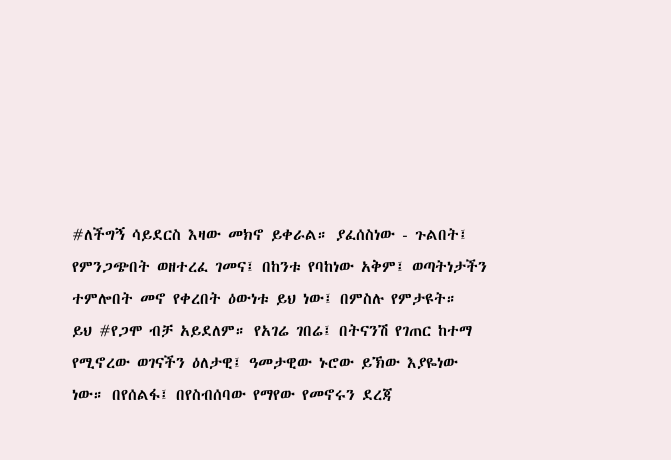#ለችግኝ ሳይደርስ እዛው መክኖ ይቀራል። ያፈሰስነው - ጉልበት፤ የምንጋጭበት ወዘተረፈ ገመና፤ በከንቱ የባከነው አቅም፤ ወጣትነታችን ተምሎበት መኖ የቀረበት ዕውነቱ ይህ ነው፤ በምስሉ የምታዩት።
ይህ #የጋሞ ብቻ አይደለም። የአገሬ ገበሬ፤ በትናንሽ የገጠር ከተማ የሚኖረው ወገናችን ዕለታዊ፤ ዓመታዊው ኑሮው ይኽው እያዬነው ነው። በየሰልፋ፤ በየስብሰባው የማየው የመኖሩን ደረጃ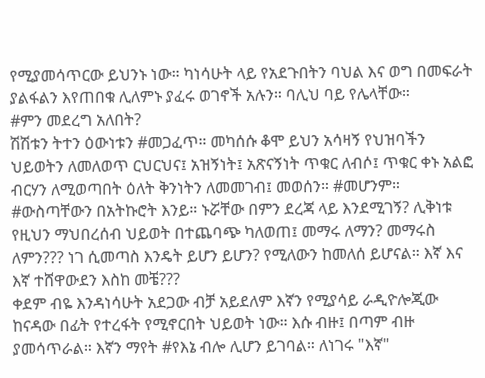የሚያመሳጥርው ይህንኑ ነው። ካነሳሁት ላይ የአደጉበትን ባህል እና ወግ በመፍራት ያልፋልን እየጠበቁ ሊለምኑ ያፈሩ ወገኖች አሉን። ባሊህ ባይ የሌላቸው።
#ምን መደረግ አለበት?
ሽሽቱን ትተን ዕውነቱን #መጋፈጥ። መካሰሱ ቆሞ ይህን አሳዛኝ የህዝባችን ህይወትን ለመለወጥ ርህርህና፤ አዝኝነት፤ አጽናኝነት ጥቁር ለብሶ፤ ጥቁር ቀኑ አልፎ ብርሃን ለሚወጣበት ዕለት ቅንነትን ለመመገብ፤ መወሰን። #መሆንም።
#ውስጣቸውን በአትኩሮት እንይ። ኑሯቸው በምን ደረጃ ላይ እንደሚገኝ? ሊቅነቱ የዚህን ማህበረሰብ ህይወት በተጨባጭ ካለወጠ፤ መማሩ ለማን? መማሩስ ለምን??? ነገ ሲመጣስ እንዴት ይሆን ይሆን? የሚለውን ከመለሰ ይሆናል። እኛ እና እኛ ተሸዋውደን እስከ መቼ???
ቀደም ብዬ እንዳነሳሁት አደጋው ብቻ አይደለም እኛን የሚያሳይ ራዲዮሎጂው ከናዳው በፊት የተረፋት የሚኖርበት ህይወት ነው። እሱ ብዙ፤ በጣም ብዙ ያመሳጥራል። እኛን ማየት #የእኔ ብሎ ሊሆን ይገባል። ለነገሩ "እኛ"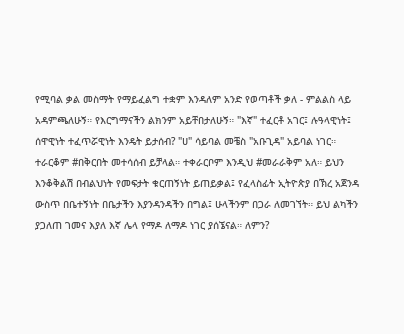የሚባል ቃል መስማት የማይፈልግ ተቋም እንዳለም አንድ የወጣቶች ቃለ - ምልልስ ላይ አዳምጫለሁኝ። የእርግማናችን ልክንም አይቸበታለሁኝ። "እኛ" ተፈርቶ አገር፤ ሉዓላዊነት፤ ሰዋዊነት ተፈጥሯዊነት እንዴት ይታሰብ? "ሀ" ሳይባል መቼስ "አቡጊዳ" አይባል ነገር።
ተራርቆም #በቅርበት መተሳሰብ ይቻላል። ተቀራርቦም እንዲህ #መራራቅም አለ። ይህን እንቆቅልሽ በብልህነት የመፍታት ቁርጠኝነት ይጠይቃል፤ የፈላስፊት ኢትዮጵያ በኽረ አጀንዳ ውስጥ በቤተኝነት በቤታችን እያንዳንዳችን በግል፤ ሁላችንም በጋራ ለመገኘት። ይህ ልካችን ያጋለጠ ገመና እያለ እኛ ሌላ የማዶ ለማዶ ነገር ያሰኜናል። ለምን?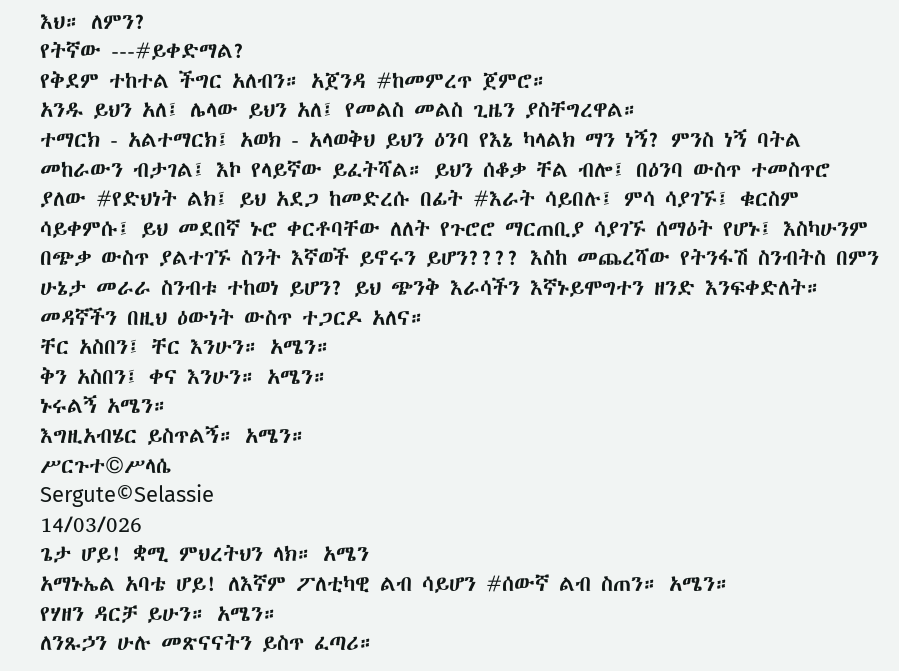እህ። ለምን?
የትኛው ---#ይቀድማል?
የቅደም ተከተል ችግር አለብን። አጀንዳ #ከመምረጥ ጀምሮ።
አንዱ ይህን አለ፤ ሌላው ይህን አለ፤ የመልስ መልስ ጊዜን ያስቸግረዋል።
ተማርክ - አልተማርክ፤ አወክ - አላወቅህ ይህን ዕንባ የእኔ ካላልክ ማን ነኝ? ምንስ ነኝ ባትል መከራውን ብታገል፤ እኮ የላይኛው ይፈትሻል። ይህን ሰቆቃ ቸል ብሎ፤ በዕንባ ውስጥ ተመስጥሮ ያለው #የድህነት ልክ፤ ይህ አደጋ ከመድረሱ በፊት #እራት ሳይበሉ፤ ምሳ ሳያገኙ፤ ቁርስም ሳይቀምሱ፤ ይህ መደበኛ ኑሮ ቀርቶባቸው ለለት የጉሮሮ ማርጠቢያ ሳያገኙ ሰማዕት የሆኑ፤ እስካሁንም በጭቃ ውስጥ ያልተገኙ ስንት እኛወች ይኖሩን ይሆን???? እስከ መጨረሻው የትንፋሽ ስንብትስ በምን ሁኔታ መራራ ስንብቱ ተከወነ ይሆን? ይህ ጭንቅ እራሳችን እኛኑይሞግተን ዘንድ እንፍቀድለት። መዳኛችን በዚህ ዕውነት ውስጥ ተጋርዶ አለና።
ቸር አስበን፤ ቸር እንሁን። አሜን።
ቅን አስበን፤ ቀና እንሁን። አሜን።
ኑሩልኝ አሜን።
እግዚአብሄር ይስጥልኝ። አሜን።
ሥርጉተ©ሥላሴ
Sergute©Selassie
14/03/026
ጌታ ሆይ! ቋሚ ምህረትህን ላክ። አሜን
አማኑኤል አባቴ ሆይ! ለእኛም ፖለቲካዊ ልብ ሳይሆን #ሰውኛ ልብ ስጠን። አሜን።
የሃዘን ዳርቻ ይሁን። አሜን።
ለንጹኃን ሁሉ መጽናናትን ይስጥ ፈጣሪ።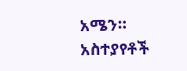አሜን።
አስተያየቶች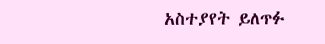አስተያየት ይለጥፉ